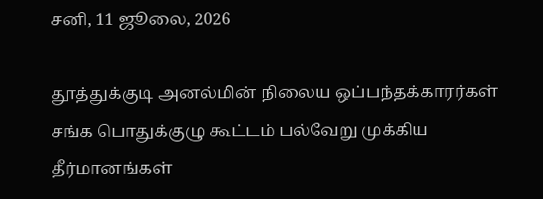சனி, 11 ஜூலை, 2026

தூத்துக்குடி அனல்மின் நிலைய ஒப்பந்தக்காரர்கள் சங்க பொதுக்குழு கூட்டம் பல்வேறு முக்கிய தீர்மானங்கள்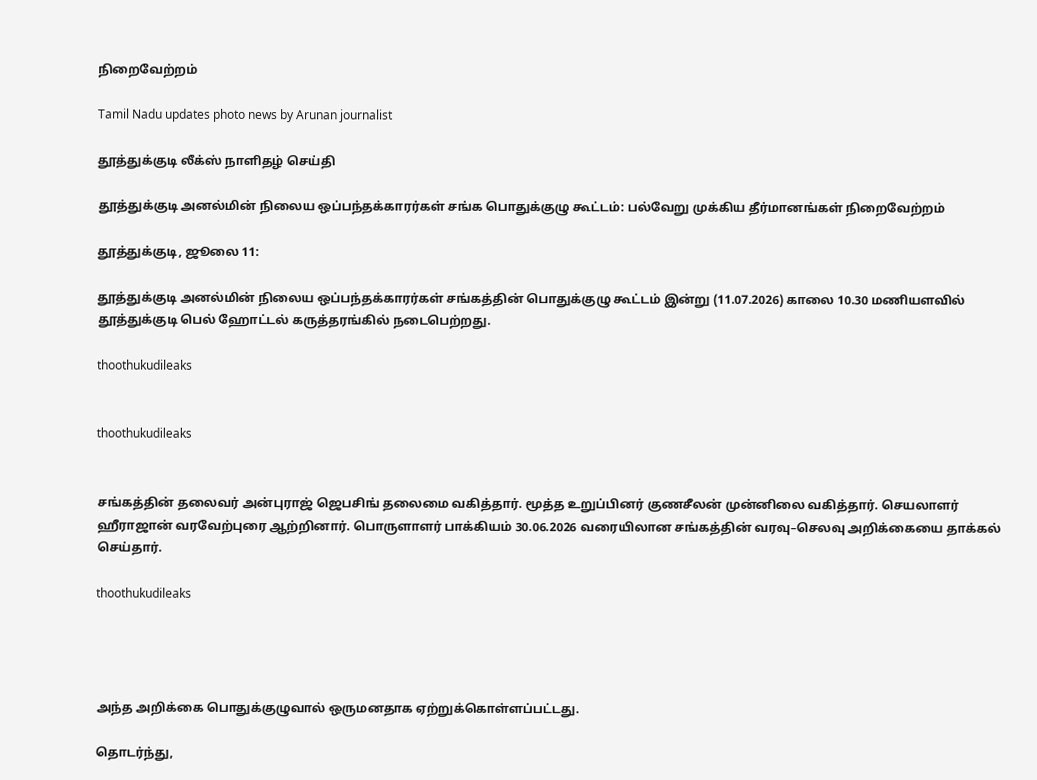நிறைவேற்றம்

Tamil Nadu updates photo news by Arunan journalist

தூத்துக்குடி லீக்ஸ் நாளிதழ் செய்தி

தூத்துக்குடி அனல்மின் நிலைய ஒப்பந்தக்காரர்கள் சங்க பொதுக்குழு கூட்டம்: பல்வேறு முக்கிய தீர்மானங்கள் நிறைவேற்றம்

தூத்துக்குடி, ஜூலை 11:

தூத்துக்குடி அனல்மின் நிலைய ஒப்பந்தக்காரர்கள் சங்கத்தின் பொதுக்குழு கூட்டம் இன்று (11.07.2026) காலை 10.30 மணியளவில் தூத்துக்குடி பெல் ஹோட்டல் கருத்தரங்கில் நடைபெற்றது.

thoothukudileaks


thoothukudileaks


சங்கத்தின் தலைவர் அன்புராஜ் ஜெபசிங் தலைமை வகித்தார். மூத்த உறுப்பினர் குணசீலன் முன்னிலை வகித்தார். செயலாளர் ஹீராஜான் வரவேற்புரை ஆற்றினார். பொருளாளர் பாக்கியம் 30.06.2026 வரையிலான சங்கத்தின் வரவு–செலவு அறிக்கையை தாக்கல் செய்தார்.

thoothukudileaks




அந்த அறிக்கை பொதுக்குழுவால் ஒருமனதாக ஏற்றுக்கொள்ளப்பட்டது.

தொடர்ந்து,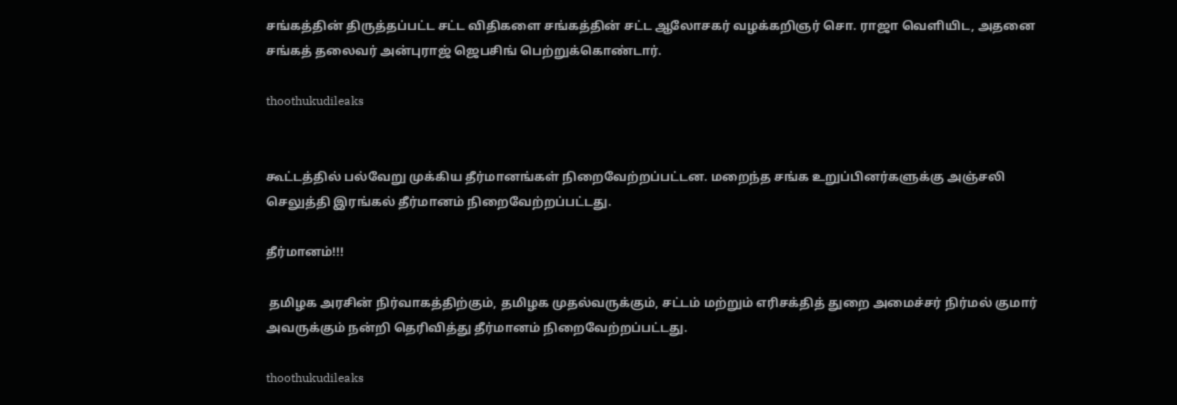சங்கத்தின் திருத்தப்பட்ட சட்ட விதிகளை சங்கத்தின் சட்ட ஆலோசகர் வழக்கறிஞர் சொ. ராஜா வெளியிட, அதனை சங்கத் தலைவர் அன்புராஜ் ஜெபசிங் பெற்றுக்கொண்டார்.

thoothukudileaks


கூட்டத்தில் பல்வேறு முக்கிய தீர்மானங்கள் நிறைவேற்றப்பட்டன. மறைந்த சங்க உறுப்பினர்களுக்கு அஞ்சலி செலுத்தி இரங்கல் தீர்மானம் நிறைவேற்றப்பட்டது.

தீர்மானம்!!!

 தமிழக அரசின் நிர்வாகத்திற்கும், தமிழக முதல்வருக்கும், சட்டம் மற்றும் எரிசக்தித் துறை அமைச்சர் நிர்மல் குமார் அவருக்கும் நன்றி தெரிவித்து தீர்மானம் நிறைவேற்றப்பட்டது.

thoothukudileaks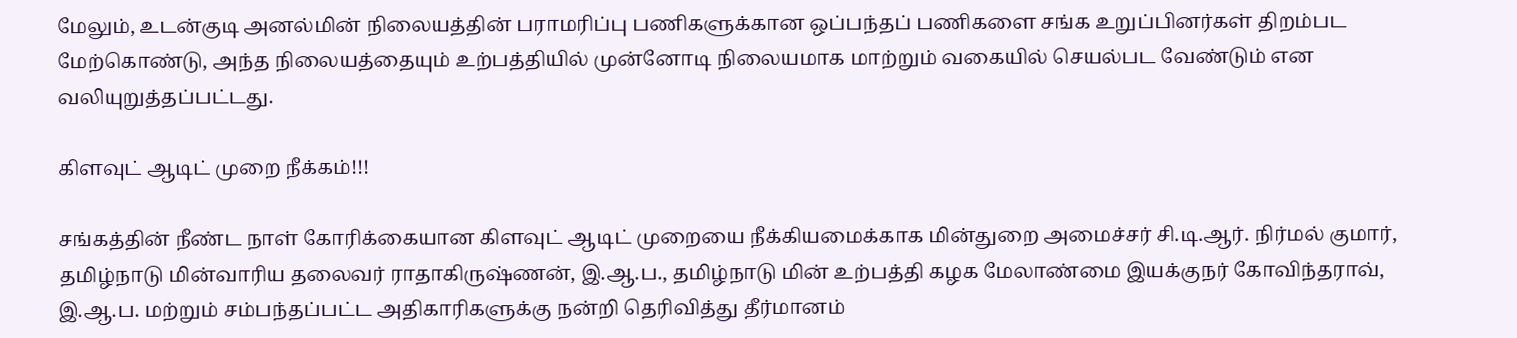மேலும், உடன்குடி அனல்மின் நிலையத்தின் பராமரிப்பு பணிகளுக்கான ஒப்பந்தப் பணிகளை சங்க உறுப்பினர்கள் திறம்பட மேற்கொண்டு, அந்த நிலையத்தையும் உற்பத்தியில் முன்னோடி நிலையமாக மாற்றும் வகையில் செயல்பட வேண்டும் என வலியுறுத்தப்பட்டது.

கிளவுட் ஆடிட் முறை நீக்கம்!!!

சங்கத்தின் நீண்ட நாள் கோரிக்கையான கிளவுட் ஆடிட் முறையை நீக்கியமைக்காக மின்துறை அமைச்சர் சி.டி.ஆர். நிர்மல் குமார், தமிழ்நாடு மின்வாரிய தலைவர் ராதாகிருஷ்ணன், இ.ஆ.ப., தமிழ்நாடு மின் உற்பத்தி கழக மேலாண்மை இயக்குநர் கோவிந்தராவ், இ.ஆ.ப. மற்றும் சம்பந்தப்பட்ட அதிகாரிகளுக்கு நன்றி தெரிவித்து தீர்மானம்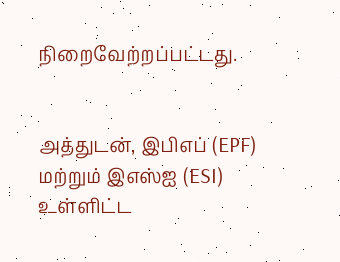நிறைவேற்றப்பட்டது.


அத்துடன், இபிஎப் (EPF) மற்றும் இஎஸ்ஐ (ESI) உள்ளிட்ட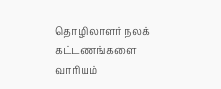தொழிலாளர் நலக் கட்டணங்களை வாரியம்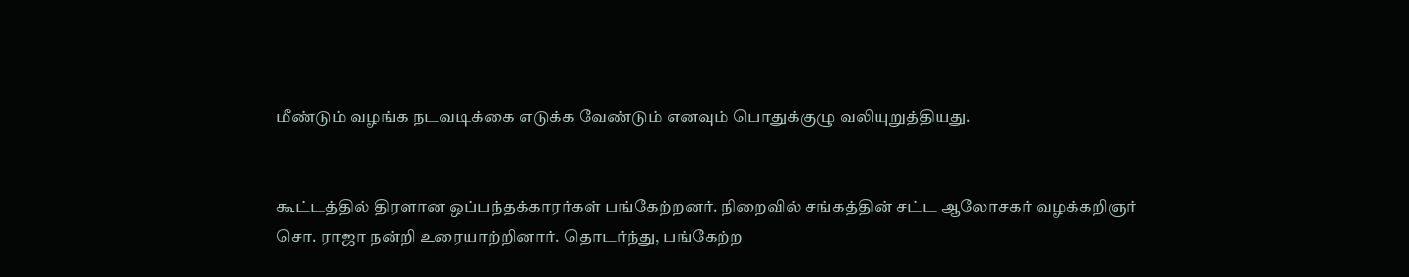மீண்டும் வழங்க நடவடிக்கை எடுக்க வேண்டும் எனவும் பொதுக்குழு வலியுறுத்தியது.


கூட்டத்தில் திரளான ஒப்பந்தக்காரர்கள் பங்கேற்றனர். நிறைவில் சங்கத்தின் சட்ட ஆலோசகர் வழக்கறிஞர் சொ. ராஜா நன்றி உரையாற்றினார். தொடர்ந்து, பங்கேற்ற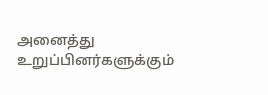அனைத்து உறுப்பினர்களுக்கும்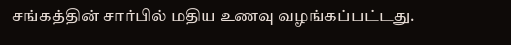சங்கத்தின் சார்பில் மதிய உணவு வழங்கப்பட்டது.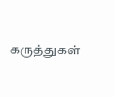கருத்துகள்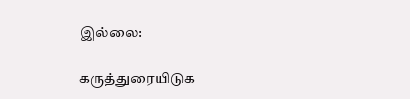இல்லை:

கருத்துரையிடுக